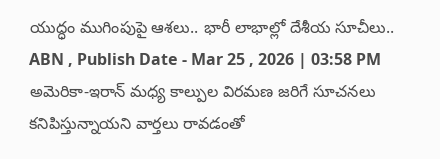యుద్ధం ముగింపుపై ఆశలు.. భారీ లాభాల్లో దేశీయ సూచీలు..
ABN , Publish Date - Mar 25 , 2026 | 03:58 PM
అమెరికా-ఇరాన్ మధ్య కాల్పుల విరమణ జరిగే సూచనలు కనిపిస్తున్నాయని వార్తలు రావడంతో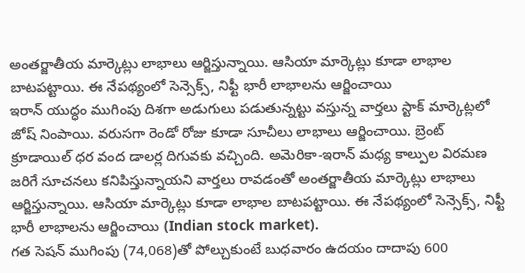అంతర్జాతీయ మార్కెట్లు లాభాలు ఆర్జిస్తున్నాయి. ఆసియా మార్కెట్లు కూడా లాభాల బాటపట్టాయి. ఈ నేపథ్యంలో సెన్సెక్స్, నిఫ్టీ భారీ లాభాలను ఆర్జించాయి
ఇరాన్ యుద్ధం ముగింపు దిశగా అడుగులు పడుతున్నట్టు వస్తున్న వార్తలు స్టాక్ మార్కెట్లలో జోష్ నింపాయి. వరుసగా రెండో రోజు కూడా సూచీలు లాభాలు ఆర్జించాయి. బ్రెంట్ క్రూడాయిల్ ధర వంద డాలర్ల దిగువకు వచ్చింది. అమెరికా-ఇరాన్ మధ్య కాల్పుల విరమణ జరిగే సూచనలు కనిపిస్తున్నాయని వార్తలు రావడంతో అంతర్జాతీయ మార్కెట్లు లాభాలు ఆర్జిస్తున్నాయి. ఆసియా మార్కెట్లు కూడా లాభాల బాటపట్టాయి. ఈ నేపథ్యంలో సెన్సెక్స్, నిఫ్టీ భారీ లాభాలను ఆర్జించాయి (Indian stock market).
గత సెషన్ ముగింపు (74,068)తో పోల్చుకుంటే బుధవారం ఉదయం దాదాపు 600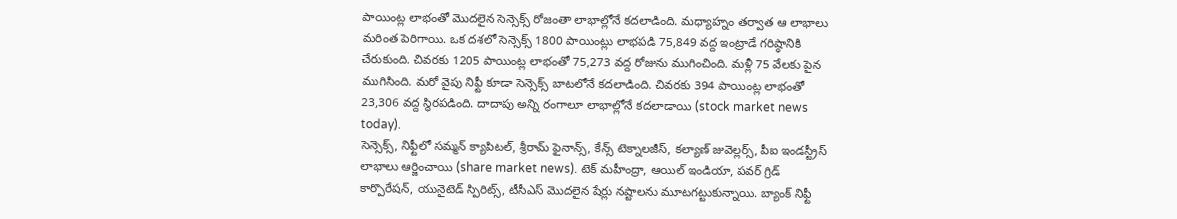పాయింట్ల లాభంతో మొదలైన సెన్సెక్స్ రోజంతా లాభాల్లోనే కదలాడింది. మధ్యాహ్నం తర్వాత ఆ లాభాలు మరింత పెరిగాయి. ఒక దశలో సెన్సెక్స్ 1800 పాయింట్లు లాభపడి 75,849 వద్ద ఇంట్రాడే గరిష్ఠానికి చేరుకుంది. చివరకు 1205 పాయింట్ల లాభంతో 75,273 వద్ద రోజును ముగించింది. మళ్లీ 75 వేలకు పైన ముగిసింది. మరో వైపు నిఫ్టీ కూడా సెన్సెక్స్ బాటలోనే కదలాడింది. చివరకు 394 పాయింట్ల లాభంతో 23,306 వద్ద స్థిరపడింది. దాదాపు అన్ని రంగాలూ లాభాల్లోనే కదలాడాయి (stock market news today).
సెన్సెక్స్, నిఫ్టీలో సమ్మన్ క్యాపిటల్, శ్రీరామ్ ఫైనాన్స్, కేన్స్ టెక్నాలజీస్, కల్యాణ్ జువెల్లర్స్, పీఐ ఇండస్ట్రీస్ లాభాలు ఆర్జించాయి (share market news). టెక్ మహీంద్రా, ఆయిల్ ఇండియా, పవర్ గ్రిడ్ కార్పొరేషన్, యునైటెడ్ స్పిరిట్స్, టీసీఎస్ మొదలైన షేర్లు నష్టాలను మూటగట్టుకున్నాయి. బ్యాంక్ నిఫ్టీ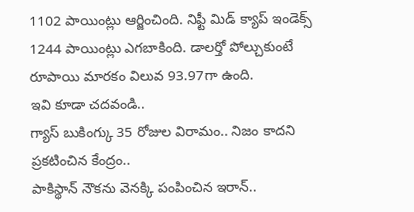1102 పాయింట్లు ఆర్జించింది. నిఫ్టీ మిడ్ క్యాప్ ఇండెక్స్ 1244 పాయింట్లు ఎగబాకింది. డాలర్తో పోల్చుకుంటే రూపాయి మారకం విలువ 93.97గా ఉంది.
ఇవి కూడా చదవండి..
గ్యాస్ బుకింగ్కు 35 రోజుల విరామం.. నిజం కాదని ప్రకటించిన కేంద్రం..
పాకిస్థాన్ నౌకను వెనక్కి పంపించిన ఇరాన్..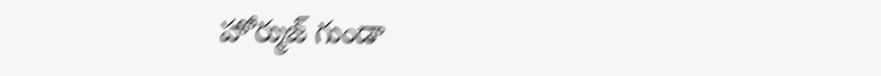హోర్ముజ్ గుండా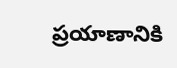ప్రయాణానికి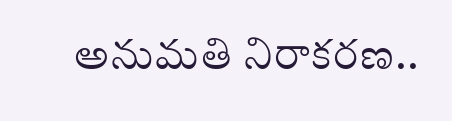అనుమతి నిరాకరణ..